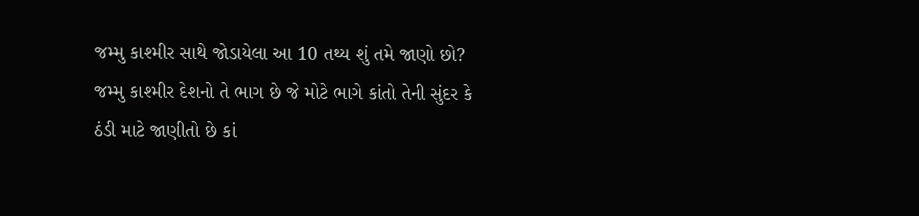જમ્મુ કાશ્મીર સાથે જોડાયેલા આ 10 તથ્ય શું તમે જાણો છો?
જમ્મુ કાશ્મીર દેશનો તે ભાગ છે જે મોટે ભાગે કાંતો તેની સુંદર કે ઠંડી માટે જાણીતો છે કાં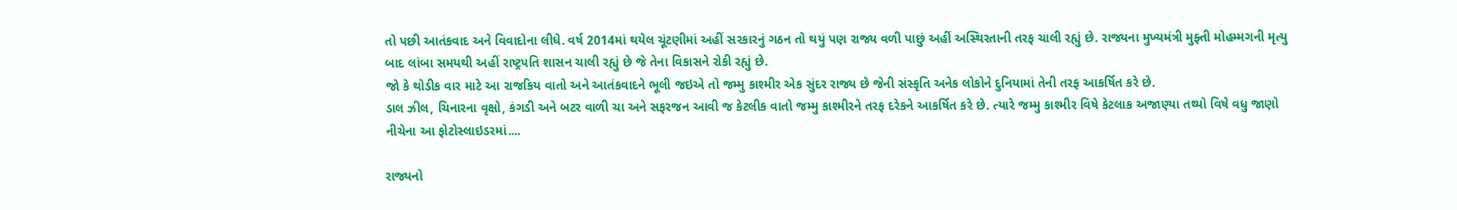તો પછી આતંકવાદ અને વિવાદોના લીધે. વર્ષ 2014માં થયેલ ચૂંટણીમાં અહીં સરકારનું ગઠન તો થયું પણ રાજ્ય વળી પાછું અહીં અસ્થિરતાની તરફ ચાલી રહ્યું છે. રાજ્યના મુખ્યમંત્રી મુફ્તી મોહમ્મગની મૃત્યુ બાદ લાંબા સમયથી અહીં રાષ્ટ્રપતિ શાસન ચાલી રહ્યું છે જે તેના વિકાસને રોકી રહ્યું છે.
જો કે થોડીક વાર માટે આ રાજકિય વાતો અને આતંકવાદને ભૂલી જઇએ તો જમ્મુ કાશ્મીર એક સુંદર રાજ્ય છે જેની સંસ્કૃતિ અનેક લોકોને દુનિયામાં તેની તરફ આકર્ષિત કરે છે.
ડાલ ઝીલ, ચિનારના વૃક્ષો, કંગડી અને બટર વાળી ચા અને સફરજન આવી જ કેટલીક વાતો જમ્મુ કાશ્મીરને તરફ દરેકને આકર્ષિત કરે છે. ત્યારે જમ્મુ કાશ્મીર વિષે કેટલાક અજાણ્યા તથ્યો વિષે વધુ જાણો નીચેના આ ફોટોસ્લાઇડરમાં....

રાજ્યનો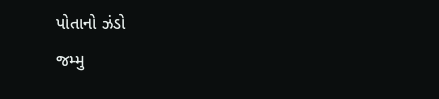પોતાનો ઝંડો
જમ્મુ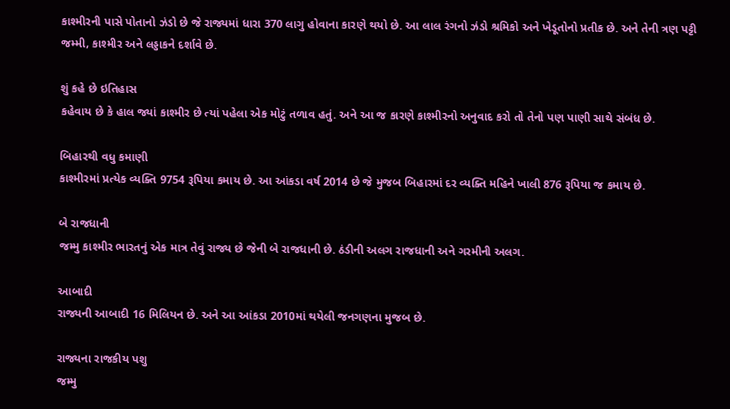કાશ્મીરની પાસે પોતાનો ઝંડો છે જે રાજ્યમાં ધારા 370 લાગુ હોવાના કારણે થયો છે. આ લાલ રંગનો ઝંડો શ્રમિકો અને ખેડૂતોનો પ્રતીક છે. અને તેની ત્રણ પટ્ટી જમ્મી, કાશ્મીર અને લડ્ડાકને દર્શાવે છે.

શું કહે છે ઇતિહાસ
કહેવાય છે કે હાલ જ્યાં કાશ્મીર છે ત્યાં પહેલા એક મોટું તળાવ હતું. અને આ જ કારણે કાશ્મીરનો અનુવાદ કરો તો તેનો પણ પાણી સાથે સંબંધ છે.

બિહારથી વધુ કમાણી
કાશ્મીરમાં પ્રત્યેક વ્યક્તિ 9754 રૂપિયા કમાય છે. આ આંકડા વર્ષ 2014 છે જે મુજબ બિહારમાં દર વ્યક્તિ મહિને ખાલી 876 રૂપિયા જ કમાય છે.

બે રાજધાની
જમ્મુ કાશ્મીર ભારતનું એક માત્ર તેવું રાજ્ય છે જેની બે રાજધાની છે. ઠંડીની અલગ રાજધાની અને ગરમીની અલગ.

આબાદી
રાજ્યની આબાદી 16 મિલિયન છે. અને આ આંકડા 2010માં થયેલી જનગણના મુજબ છે.

રાજ્યના રાજકીય પશુ
જમ્મુ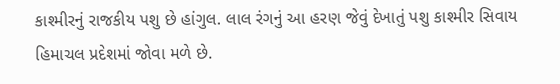કાશ્મીરનું રાજકીય પશુ છે હાંગુલ. લાલ રંગનું આ હરણ જેવું દેખાતું પશુ કાશ્મીર સિવાય હિમાચલ પ્રદેશમાં જોવા મળે છે.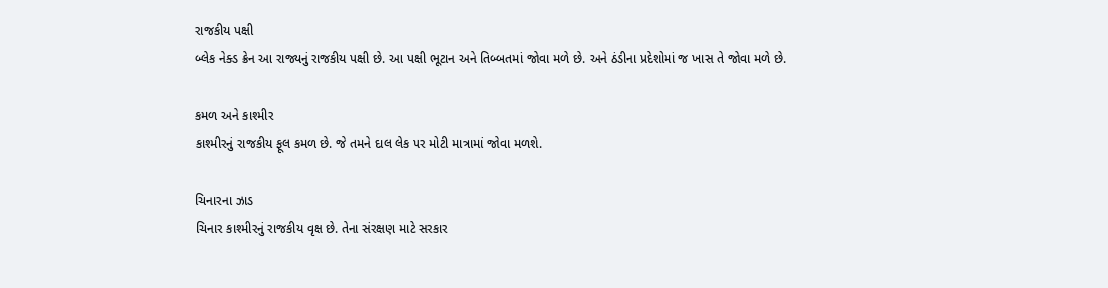રાજકીય પક્ષી
બ્લેક નેક્ડ ક્રેન આ રાજ્યનું રાજકીય પક્ષી છે. આ પક્ષી ભૂટાન અને તિબ્બતમાં જોવા મળે છે. અને ઠંડીના પ્રદેશોમાં જ ખાસ તે જોવા મળે છે.

કમળ અને કાશ્મીર
કાશ્મીરનું રાજકીય ફૂલ કમળ છે. જે તમને દાલ લેક પર મોટી માત્રામાં જોવા મળશે.

ચિનારના ઝાડ
ચિનાર કાશ્મીરનું રાજકીય વૃક્ષ છે. તેના સંરક્ષણ માટે સરકાર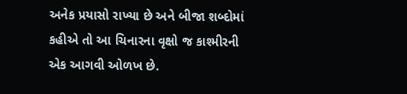અનેક પ્રયાસો રાખ્યા છે અને બીજા શબ્દોમાં કહીએ તો આ ચિનારના વૃક્ષો જ કાશ્મીરની એક આગવી ઓળખ છે.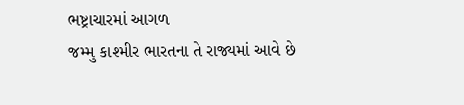ભષ્ટ્રાચારમાં આગળ
જમ્મુ કાશ્મીર ભારતના તે રાજ્યમાં આવે છે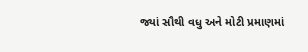જ્યાં સૌથી વધુ અને મોટી પ્રમાણમાં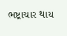ભષ્ટ્રાચાર થાય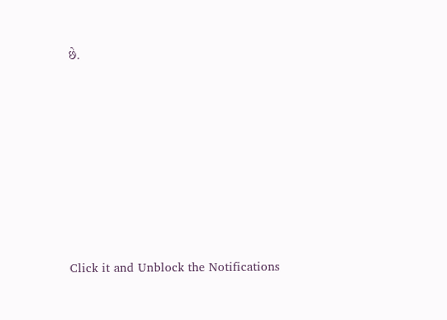છે.












Click it and Unblock the Notifications